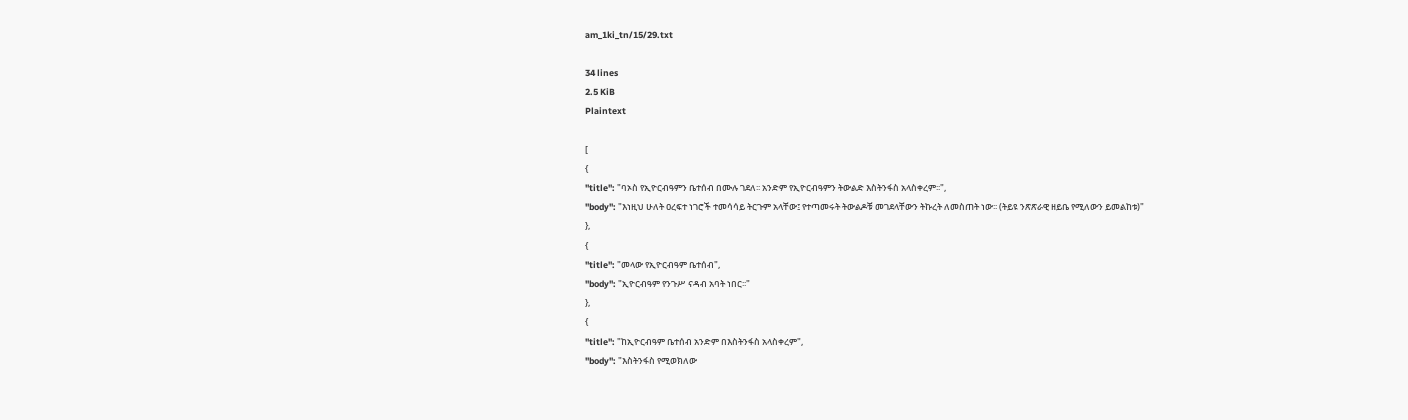am_1ki_tn/15/29.txt

34 lines
2.5 KiB
Plaintext

[
{
"title": "ባኦስ የኢዮርብዓምን ቤተሰብ በሙሉ ገደለ፡፡ አንድም የኢዮርብዓምን ትውልድ እስትንፋስ አላስቀረም፡፡",
"body": "እነዚህ ሁለት ዐረፍተ ነገሮች ተመሳሳይ ትርጉም አላቸው፤ የተጣመሩት ትውልዶቹ መገደላቸውን ትኩረት ለመስጠት ነው፡፡ (ትይዩ ንጽጽራዊ ዘይቤ የሚለውን ይመልከቱ)"
},
{
"title": "መላው የኢዮርብዓም ቤተሰብ",
"body": "ኢዮርብዓም የንጉሥ ናዳብ አባት ነበር፡፡"
},
{
"title": "ከኢዮርብዓም ቤተሰብ አንድም በእስትንፋስ አላስቀረም",
"body": "እስትንፋስ የሚወክለው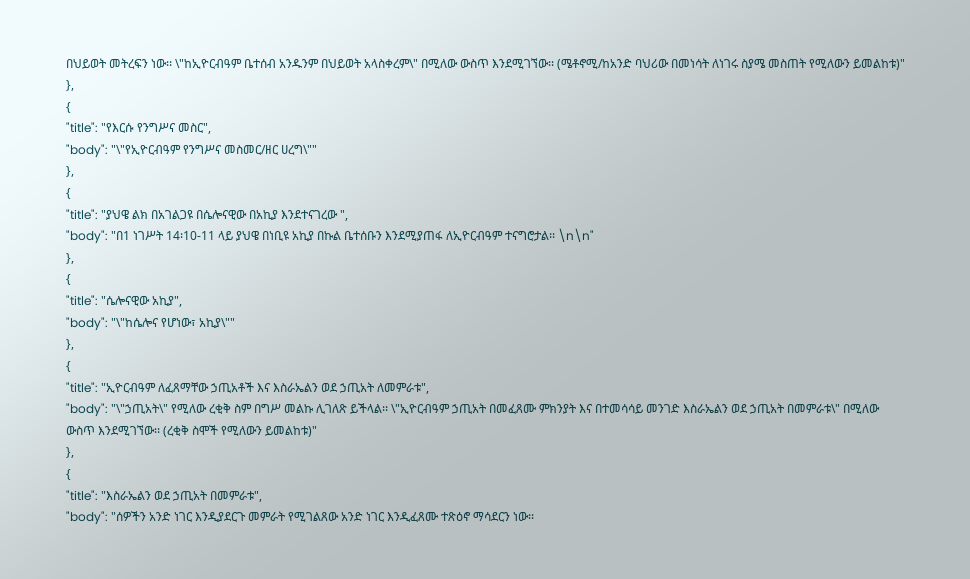በህይወት መትረፍን ነው፡፡ \"ከኢዮርብዓም ቤተሰብ አንዱንም በህይወት አላስቀረም\" በሚለው ውስጥ እንደሚገኘው፡፡ (ሜቶኖሚ/ከአንድ ባህሪው በመነሳት ለነገሩ ስያሜ መስጠት የሚለውን ይመልከቱ)"
},
{
"title": "የእርሱ የንግሥና መስር",
"body": "\"የኢዮርብዓም የንግሥና መስመር/ዘር ሀረግ\""
},
{
"title": "ያህዌ ልክ በአገልጋዩ በሴሎናዊው በአኪያ እንደተናገረው ",
"body": "በ1 ነገሥት 14፡10-11 ላይ ያህዌ በነቢዩ አኪያ በኩል ቤተሰቡን እንደሚያጠፋ ለኢዮርብዓም ተናግሮታል፡፡ \n\n"
},
{
"title": "ሴሎናዊው አኪያ",
"body": "\"ከሴሎና የሆነው፣ አኪያ\""
},
{
"title": "ኢዮርብዓም ለፈጸማቸው ኃጢአቶች እና እስራኤልን ወደ ኃጢአት ለመምራቱ",
"body": "\"ኃጢአት\" የሚለው ረቂቅ ስም በግሥ መልኩ ሊገለጽ ይችላል፡፡ \"ኢዮርብዓም ኃጢአት በመፈጸሙ ምክንያት እና በተመሳሳይ መንገድ እስራኤልን ወደ ኃጢአት በመምራቱ\" በሚለው ውስጥ እንደሚገኘው፡፡ (ረቂቅ ስሞች የሚለውን ይመልከቱ)"
},
{
"title": "እስራኤልን ወደ ኃጢአት በመምራቱ",
"body": "ሰዎችን አንድ ነገር እንዲያደርጉ መምራት የሚገልጸው አንድ ነገር እንዲፈጸሙ ተጽዕኖ ማሳደርን ነው፡፡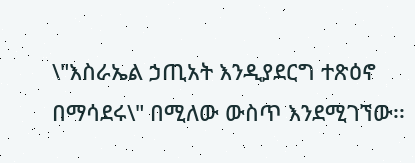\"እስራኤል ኃጢአት እንዲያደርግ ተጽዕኖ በማሳደሩ\" በሚለው ውስጥ እንደሚገኘው፡፡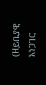(ዘይቤያዊ አነጋገር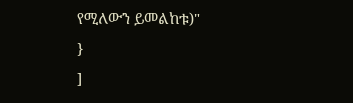የሚለውን ይመልከቱ)"
}
]